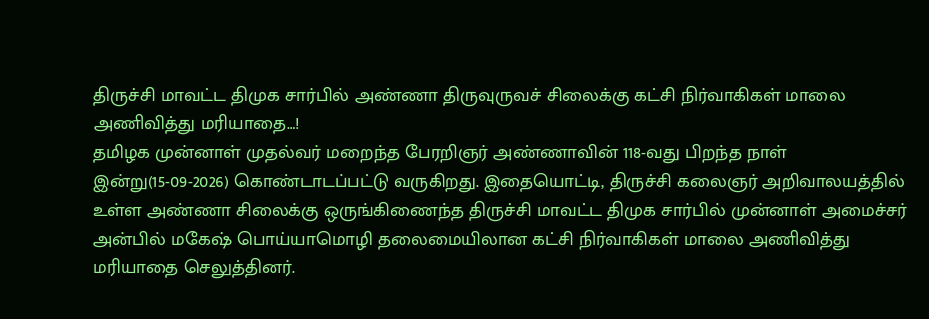திருச்சி மாவட்ட திமுக சார்பில் அண்ணா திருவுருவச் சிலைக்கு கட்சி நிர்வாகிகள் மாலை அணிவித்து மரியாதை…!
தமிழக முன்னாள் முதல்வர் மறைந்த பேரறிஞர் அண்ணாவின் 118-வது பிறந்த நாள் இன்று(15-09-2026) கொண்டாடப்பட்டு வருகிறது. இதையொட்டி, திருச்சி கலைஞர் அறிவாலயத்தில் உள்ள அண்ணா சிலைக்கு ஒருங்கிணைந்த திருச்சி மாவட்ட திமுக சார்பில் முன்னாள் அமைச்சர் அன்பில் மகேஷ் பொய்யாமொழி தலைமையிலான கட்சி நிர்வாகிகள் மாலை அணிவித்து மரியாதை செலுத்தினர்.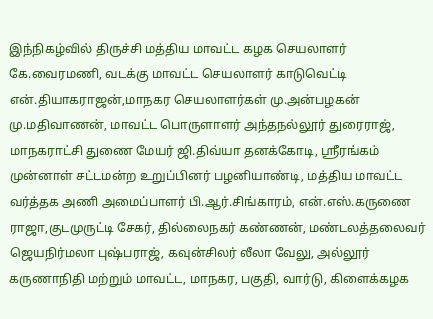இந்நிகழ்வில் திருச்சி மத்திய மாவட்ட கழக செயலாளர் கே.வைரமணி, வடக்கு மாவட்ட செயலாளர் காடுவெட்டி என்.தியாகராஜன்,மாநகர செயலாளர்கள் மு.அன்பழகன் மு.மதிவாணன், மாவட்ட பொருளாளர் அந்தநல்லூர் துரைராஜ், மாநகராட்சி துணை மேயர் ஜி.திவ்யா தனக்கோடி, ஸ்ரீரங்கம் முன்னாள் சட்டமன்ற உறுப்பினர் பழனியாண்டி, மத்திய மாவட்ட வர்த்தக அணி அமைப்பாளர் பி.ஆர்.சிங்காரம், என்.எஸ்.கருணை ராஜா,குடமுருட்டி சேகர், தில்லைநகர் கண்ணன், மண்டலத்தலைவர் ஜெயநிர்மலா புஷ்பராஜ், கவுன்சிலர் லீலா வேலு, அல்லூர் கருணாநிதி மற்றும் மாவட்ட, மாநகர, பகுதி, வார்டு, கிளைக்கழக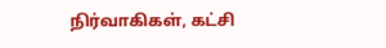நிர்வாகிகள், கட்சி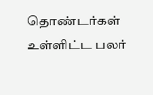தொண்டர்கள் உள்ளிட்ட பலர்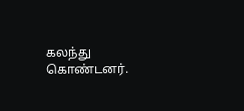கலந்து கொண்டனர்.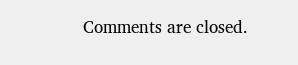Comments are closed.